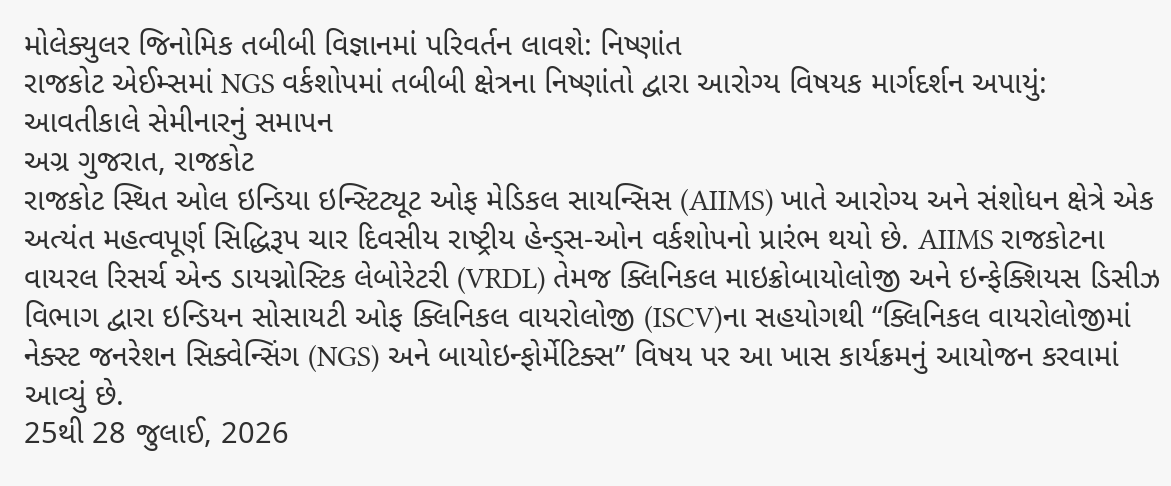મોલેક્યુલર જિનોમિક તબીબી વિજ્ઞાનમાં પરિવર્તન લાવશે: નિષ્ણાંત
રાજકોટ એઈમ્સમાં NGS વર્કશોપમાં તબીબી ક્ષેત્રના નિષ્ણાંતો દ્વારા આરોગ્ય વિષયક માર્ગદર્શન અપાયું: આવતીકાલે સેમીનારનું સમાપન
અગ્ર ગુજરાત, રાજકોટ
રાજકોટ સ્થિત ઓલ ઇન્ડિયા ઇન્સ્ટિટ્યૂટ ઓફ મેડિકલ સાયન્સિસ (AIIMS) ખાતે આરોગ્ય અને સંશોધન ક્ષેત્રે એક અત્યંત મહત્વપૂર્ણ સિદ્ધિરૂપ ચાર દિવસીય રાષ્ટ્રીય હેન્ડ્સ-ઓન વર્કશોપનો પ્રારંભ થયો છે. AIIMS રાજકોટના વાયરલ રિસર્ચ એન્ડ ડાયગ્નોસ્ટિક લેબોરેટરી (VRDL) તેમજ ક્લિનિકલ માઇક્રોબાયોલોજી અને ઇન્ફેક્શિયસ ડિસીઝ વિભાગ દ્વારા ઇન્ડિયન સોસાયટી ઓફ ક્લિનિકલ વાયરોલોજી (ISCV)ના સહયોગથી “ક્લિનિકલ વાયરોલોજીમાં નેક્સ્ટ જનરેશન સિક્વેન્સિંગ (NGS) અને બાયોઇન્ફોર્મેટિક્સ” વિષય પર આ ખાસ કાર્યક્રમનું આયોજન કરવામાં આવ્યું છે.
25થી 28 જુલાઈ, 2026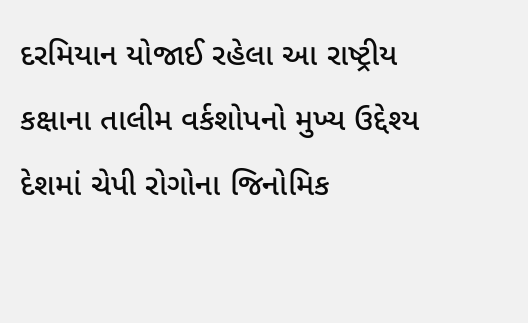દરમિયાન યોજાઈ રહેલા આ રાષ્ટ્રીય કક્ષાના તાલીમ વર્કશોપનો મુખ્ય ઉદ્દેશ્ય દેશમાં ચેપી રોગોના જિનોમિક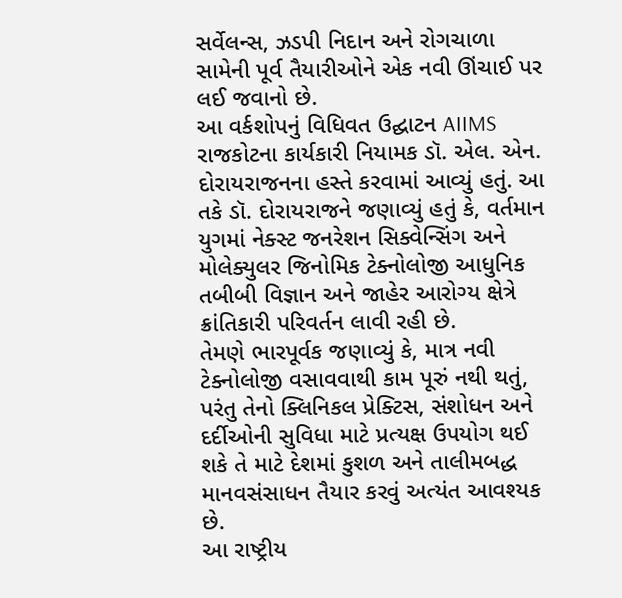સર્વેલન્સ, ઝડપી નિદાન અને રોગચાળા સામેની પૂર્વ તૈયારીઓને એક નવી ઊંચાઈ પર લઈ જવાનો છે.
આ વર્કશોપનું વિધિવત ઉદ્ઘાટન AIIMS રાજકોટના કાર્યકારી નિયામક ડૉ. એલ. એન. દોરાયરાજનના હસ્તે કરવામાં આવ્યું હતું. આ તકે ડૉ. દોરાયરાજને જણાવ્યું હતું કે, વર્તમાન યુગમાં નેક્સ્ટ જનરેશન સિક્વેન્સિંગ અને મોલેક્યુલર જિનોમિક ટેક્નોલોજી આધુનિક તબીબી વિજ્ઞાન અને જાહેર આરોગ્ય ક્ષેત્રે ક્રાંતિકારી પરિવર્તન લાવી રહી છે.
તેમણે ભારપૂર્વક જણાવ્યું કે, માત્ર નવી ટેક્નોલોજી વસાવવાથી કામ પૂરું નથી થતું, પરંતુ તેનો ક્લિનિકલ પ્રેક્ટિસ, સંશોધન અને દર્દીઓની સુવિધા માટે પ્રત્યક્ષ ઉપયોગ થઈ શકે તે માટે દેશમાં કુશળ અને તાલીમબદ્ધ માનવસંસાધન તૈયાર કરવું અત્યંત આવશ્યક છે.
આ રાષ્ટ્રીય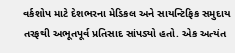વર્કશોપ માટે દેશભરના મેડિકલ અને સાયન્ટિફિક સમુદાય તરફથી અભૂતપૂર્વ પ્રતિસાદ સાંપડ્યો હતો. એક અત્યંત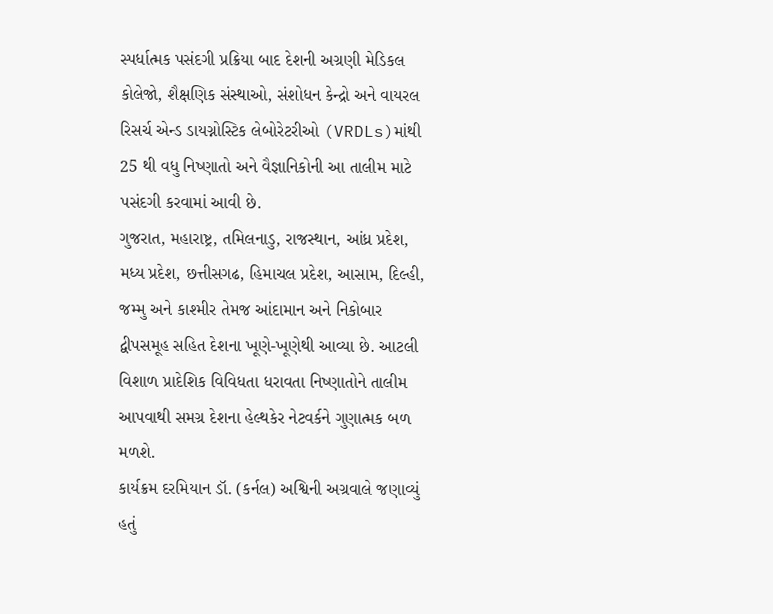સ્પર્ધાત્મક પસંદગી પ્રક્રિયા બાદ દેશની અગ્રણી મેડિકલ કોલેજો, શૈક્ષણિક સંસ્થાઓ, સંશોધન કેન્દ્રો અને વાયરલ રિસર્ચ એન્ડ ડાયગ્નોસ્ટિક લેબોરેટરીઓ (VRDLs)માંથી 25 થી વધુ નિષ્ણાતો અને વૈજ્ઞાનિકોની આ તાલીમ માટે પસંદગી કરવામાં આવી છે.
ગુજરાત, મહારાષ્ટ્ર, તમિલનાડુ, રાજસ્થાન, આંધ્ર પ્રદેશ, મધ્ય પ્રદેશ, છત્તીસગઢ, હિમાચલ પ્રદેશ, આસામ, દિલ્હી, જમ્મુ અને કાશ્મીર તેમજ આંદામાન અને નિકોબાર દ્વીપસમૂહ સહિત દેશના ખૂણે-ખૂણેથી આવ્યા છે. આટલી વિશાળ પ્રાદેશિક વિવિધતા ધરાવતા નિષ્ણાતોને તાલીમ આપવાથી સમગ્ર દેશના હેલ્થકેર નેટવર્કને ગુણાત્મક બળ મળશે.
કાર્યક્રમ દરમિયાન ડૉ. (કર્નલ) અશ્વિની અગ્રવાલે જણાવ્યું હતું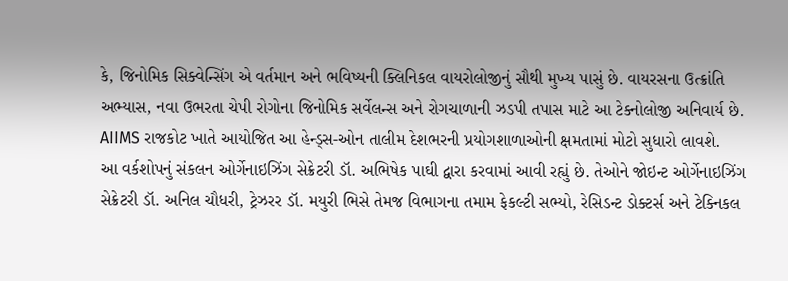કે, જિનોમિક સિક્વેન્સિંગ એ વર્તમાન અને ભવિષ્યની ક્લિનિકલ વાયરોલોજીનું સૌથી મુખ્ય પાસું છે. વાયરસના ઉત્ક્રાંતિ અભ્યાસ, નવા ઉભરતા ચેપી રોગોના જિનોમિક સર્વેલન્સ અને રોગચાળાની ઝડપી તપાસ માટે આ ટેક્નોલોજી અનિવાર્ય છે. AIIMS રાજકોટ ખાતે આયોજિત આ હેન્ડ્સ-ઓન તાલીમ દેશભરની પ્રયોગશાળાઓની ક્ષમતામાં મોટો સુધારો લાવશે.
આ વર્કશોપનું સંકલન ઓર્ગેનાઇઝિંગ સેક્રેટરી ડૉ. અભિષેક પાઘી દ્વારા કરવામાં આવી રહ્યું છે. તેઓને જોઇન્ટ ઓર્ગેનાઇઝિંગ સેક્રેટરી ડૉ. અનિલ ચૌધરી, ટ્રેઝરર ડૉ. મયુરી ભિસે તેમજ વિભાગના તમામ ફેકલ્ટી સભ્યો, રેસિડન્ટ ડોક્ટર્સ અને ટેક્નિકલ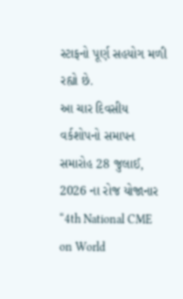સ્ટાફનો પૂર્ણ સહયોગ મળી રહ્યો છે.
આ ચાર દિવસીય વર્કશોપનો સમાપન સમારોહ 28 જુલાઈ, 2026 ના રોજ યોજાનાર “4th National CME on World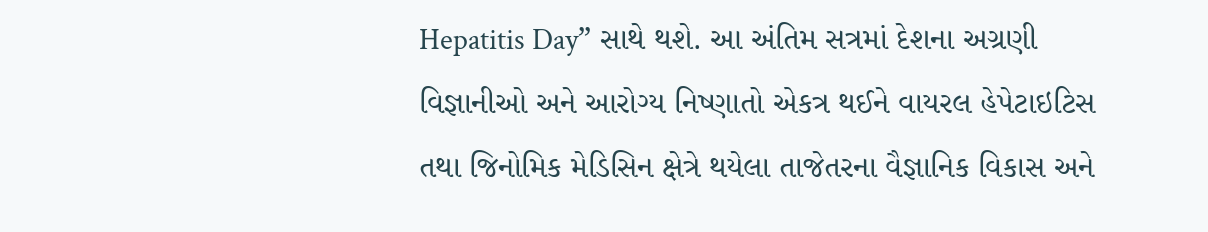Hepatitis Day” સાથે થશે. આ અંતિમ સત્રમાં દેશના અગ્રણી વિજ્ઞાનીઓ અને આરોગ્ય નિષ્ણાતો એકત્ર થઈને વાયરલ હેપેટાઇટિસ તથા જિનોમિક મેડિસિન ક્ષેત્રે થયેલા તાજેતરના વૈજ્ઞાનિક વિકાસ અને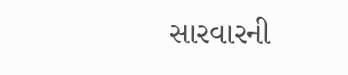સારવારની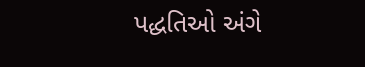પદ્ધતિઓ અંગે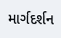માર્ગદર્શન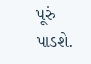પૂરું પાડશે.